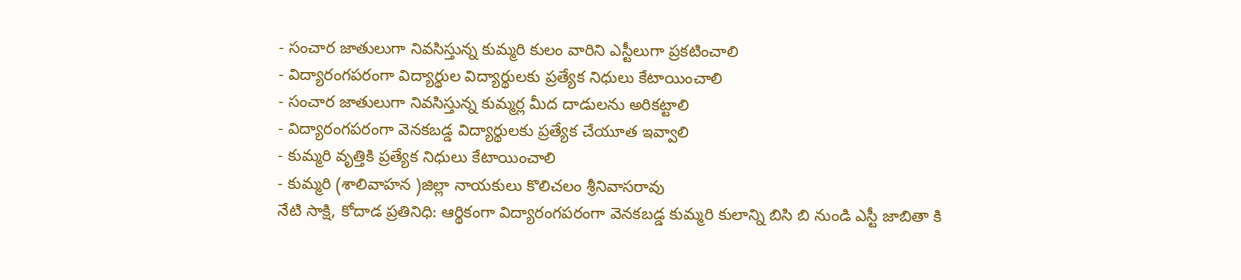- సంచార జాతులుగా నివసిస్తున్న కుమ్మరి కులం వారిని ఎస్టీలుగా ప్రకటించాలి
- విద్యారంగపరంగా విద్యార్థుల విద్యార్థులకు ప్రత్యేక నిధులు కేటాయించాలి
- సంచార జాతులుగా నివసిస్తున్న కుమ్మర్ల మీద దాడులను అరికట్టాలి
- విద్యారంగపరంగా వెనకబడ్డ విద్యార్థులకు ప్రత్యేక చేయూత ఇవ్వాలి
- కుమ్మరి వృత్తికి ప్రత్యేక నిధులు కేటాయించాలి
- కుమ్మరి (శాలివాహన )జిల్లా నాయకులు కొలిచలం శ్రీనివాసరావు
నేటి సాక్షి, కోదాడ ప్రతినిధి: ఆర్థికంగా విద్యారంగపరంగా వెనకబడ్డ కుమ్మరి కులాన్ని బిసి బి నుండి ఎస్టీ జాబితా కి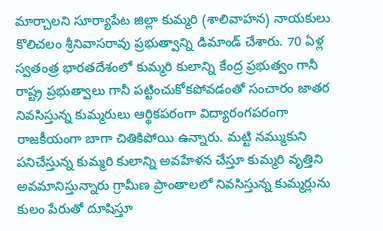మార్చాలని సూర్యాపేట జిల్లా కుమ్మరి (శాలివాహన) నాయకులు కొలిచలం శ్రీనివాసరావు ప్రభుత్వాన్ని డిమాండ్ చేశారు. 70 ఏళ్ల స్వతంత్ర భారతదేశంలో కుమ్మరి కులాన్ని కేంద్ర ప్రభుత్వం గానీ రాష్ట్ర ప్రభుత్వాలు గానీ పట్టించుకోకపోవడంతో సంచారం జాతర నివసిస్తున్న కుమ్మరులు ఆర్థికపరంగా విద్యారంగపరంగా రాజకీయంగా బాగా చితికిపోయి ఉన్నారు. మట్టి నమ్ముకుని పనిచేస్తున్న కుమ్మరి కులాన్ని అవహేళన చేస్తూ కుమ్మరి వృత్తిని అవమానిస్తున్నారు గ్రామీణ ప్రాంతాలలో నివసిస్తున్న కుమ్మర్లును కులం పేరుతో దూషిస్తూ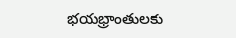భయభ్రాంతులకు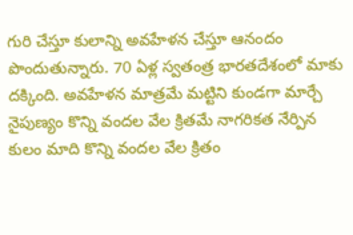గురి చేస్తూ కులాన్ని అవహేళన చేస్తూ ఆనందం పొందుతున్నారు. 70 ఏళ్ల స్వతంత్ర భారతదేశంలో మాకు దక్కింది. అవహేళన మాత్రమే మట్టిని కుండగా మార్చే నైపుణ్యం కొన్ని వందల వేల క్రితమే నాగరికత నేర్పిన కులం మాది కొన్ని వందల వేల క్రితం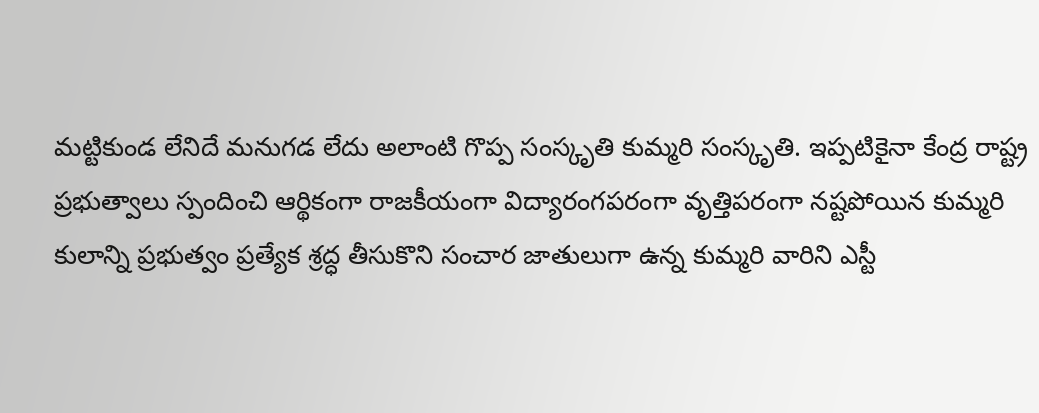మట్టికుండ లేనిదే మనుగడ లేదు అలాంటి గొప్ప సంస్కృతి కుమ్మరి సంస్కృతి. ఇప్పటికైనా కేంద్ర రాష్ట్ర ప్రభుత్వాలు స్పందించి ఆర్థికంగా రాజకీయంగా విద్యారంగపరంగా వృత్తిపరంగా నష్టపోయిన కుమ్మరి కులాన్ని ప్రభుత్వం ప్రత్యేక శ్రద్ధ తీసుకొని సంచార జాతులుగా ఉన్న కుమ్మరి వారిని ఎస్టీ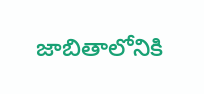జాబితాలోనికి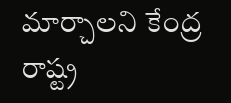మార్చాలని కేంద్ర రాష్ట్ర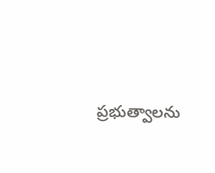ప్రభుత్వాలను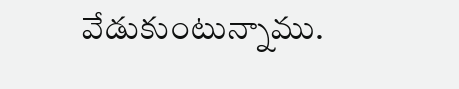వేడుకుంటున్నాము.